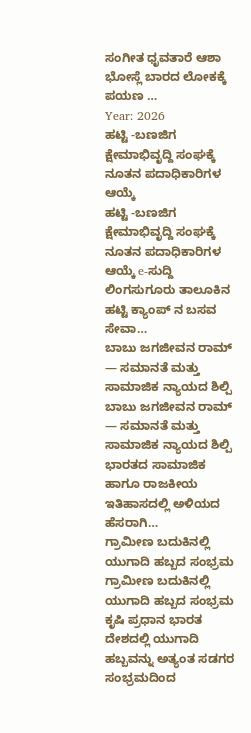ಸಂಗೀತ ಧೃವತಾರೆ ಆಶಾ ಭೋಸ್ಲೆ ಬಾರದ ಲೋಕಕ್ಕೆ ಪಯಣ …
Year: 2026
ಹಟ್ಟಿ -ಬಣಜಿಗ ಕ್ಷೇಮಾಭಿವೃದ್ದಿ ಸಂಘಕ್ಕೆ ನೂತನ ಪದಾಧಿಕಾರಿಗಳ ಆಯ್ಕೆ
ಹಟ್ಟಿ -ಬಣಜಿಗ ಕ್ಷೇಮಾಭಿವೃದ್ದಿ ಸಂಘಕ್ಕೆ ನೂತನ ಪದಾಧಿಕಾರಿಗಳ ಆಯ್ಕೆ e-ಸುದ್ದಿ ಲಿಂಗಸುಗೂರು ತಾಲೂಕಿನ ಹಟ್ಟಿ ಕ್ಯಾಂಪ್ ನ ಬಸವ ಸೇವಾ…
ಬಾಬು ಜಗಜೀವನ ರಾಮ್ — ಸಮಾನತೆ ಮತ್ತು ಸಾಮಾಜಿಕ ನ್ಯಾಯದ ಶಿಲ್ಪಿ
ಬಾಬು ಜಗಜೀವನ ರಾಮ್ — ಸಮಾನತೆ ಮತ್ತು ಸಾಮಾಜಿಕ ನ್ಯಾಯದ ಶಿಲ್ಪಿ ಭಾರತದ ಸಾಮಾಜಿಕ ಹಾಗೂ ರಾಜಕೀಯ ಇತಿಹಾಸದಲ್ಲಿ ಅಳಿಯದ ಹೆಸರಾಗಿ…
ಗ್ರಾಮೀಣ ಬದುಕಿನಲ್ಲಿ ಯುಗಾದಿ ಹಬ್ಬದ ಸಂಭ್ರಮ
ಗ್ರಾಮೀಣ ಬದುಕಿನಲ್ಲಿ ಯುಗಾದಿ ಹಬ್ಬದ ಸಂಭ್ರಮ ಕೃಷಿ ಪ್ರಧಾನ ಭಾರತ ದೇಶದಲ್ಲಿ ಯುಗಾದಿ ಹಬ್ಬವನ್ನು ಅತ್ಯಂತ ಸಡಗರ ಸಂಭ್ರಮದಿಂದ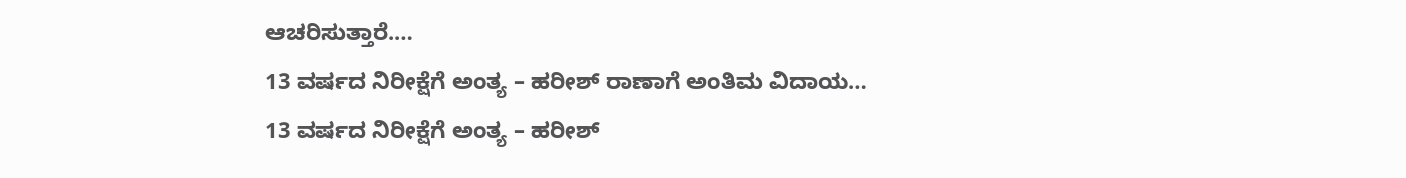ಆಚರಿಸುತ್ತಾರೆ.…
13 ವರ್ಷದ ನಿರೀಕ್ಷೆಗೆ ಅಂತ್ಯ – ಹರೀಶ್ ರಾಣಾಗೆ ಅಂತಿಮ ವಿದಾಯ…
13 ವರ್ಷದ ನಿರೀಕ್ಷೆಗೆ ಅಂತ್ಯ – ಹರೀಶ್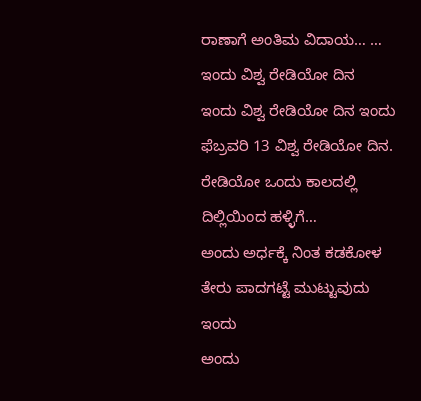ರಾಣಾಗೆ ಅಂತಿಮ ವಿದಾಯ… …
ಇಂದು ವಿಶ್ವ ರೇಡಿಯೋ ದಿನ
ಇಂದು ವಿಶ್ವ ರೇಡಿಯೋ ದಿನ ಇಂದು ಫೆಬ್ರವರಿ 13 ವಿಶ್ವ ರೇಡಿಯೋ ದಿನ. ರೇಡಿಯೋ ಒಂದು ಕಾಲದಲ್ಲಿ ದಿಲ್ಲಿಯಿಂದ ಹಳ್ಳಿಗೆ…
ಅಂದು ಅರ್ಧಕ್ಕೆ ನಿಂತ ಕಡಕೋಳ ತೇರು ಪಾದಗಟ್ಟೆ ಮುಟ್ಟುವುದು ಇಂದು
ಅಂದು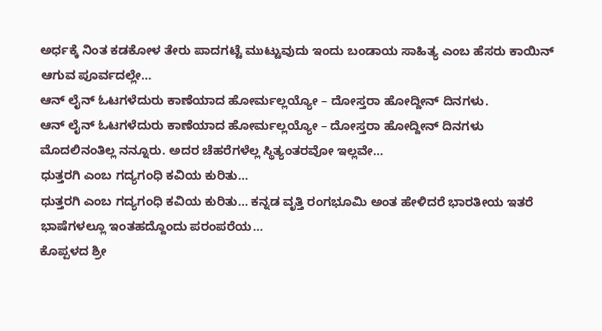ಅರ್ಧಕ್ಕೆ ನಿಂತ ಕಡಕೋಳ ತೇರು ಪಾದಗಟ್ಟೆ ಮುಟ್ಟುವುದು ಇಂದು ಬಂಡಾಯ ಸಾಹಿತ್ಯ ಎಂಬ ಹೆಸರು ಕಾಯಿನ್ ಆಗುವ ಪೂರ್ವದಲ್ಲೇ…
ಆನ್ ಲೈನ್ ಓಟಗಳೆದುರು ಕಾಣೆಯಾದ ಹೋರ್ಮಲ್ಲಯ್ಯೋ – ದೋಸ್ತರಾ ಹೋದ್ದೀನ್ ದಿನಗಳು.
ಆನ್ ಲೈನ್ ಓಟಗಳೆದುರು ಕಾಣೆಯಾದ ಹೋರ್ಮಲ್ಲಯ್ಯೋ – ದೋಸ್ತರಾ ಹೋದ್ದೀನ್ ದಿನಗಳು ಮೊದಲಿನಂತಿಲ್ಲ ನನ್ನೂರು. ಅದರ ಚೆಹರೆಗಳೆಲ್ಲ ಸ್ಥಿತ್ಯಂತರವೋ ಇಲ್ಲವೇ…
ಧುತ್ತರಗಿ ಎಂಬ ಗದ್ಯಗಂಧಿ ಕವಿಯ ಕುರಿತು…
ಧುತ್ತರಗಿ ಎಂಬ ಗದ್ಯಗಂಧಿ ಕವಿಯ ಕುರಿತು… ಕನ್ನಡ ವೃತ್ತಿ ರಂಗಭೂಮಿ ಅಂತ ಹೇಳಿದರೆ ಭಾರತೀಯ ಇತರೆ ಭಾಷೆಗಳಲ್ಲೂ ಇಂತಹದ್ದೊಂದು ಪರಂಪರೆಯ…
ಕೊಪ್ಪಳದ ಶ್ರೀ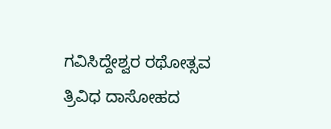ಗವಿಸಿದ್ದೇಶ್ವರ ರಥೋತ್ಸವ
ತ್ರಿವಿಧ ದಾಸೋಹದ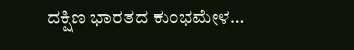ದಕ್ಷಿಣ ಭಾರತದ ಕುಂಭಮೇಳ…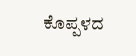ಕೊಪ್ಪಳದ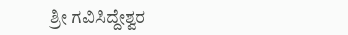ಶ್ರೀ ಗವಿಸಿದ್ದೇಶ್ವರ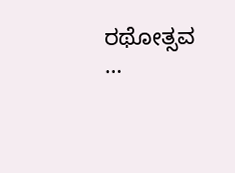ರಥೋತ್ಸವ …